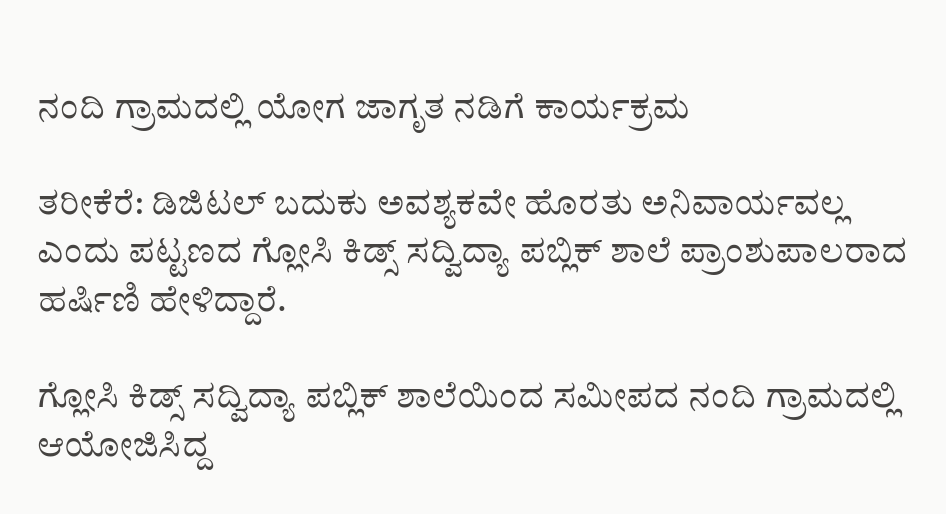ನಂದಿ ಗ್ರಾಮದಲ್ಲಿ ಯೋಗ ಜಾಗೃತ ನಡಿಗೆ ಕಾರ್ಯಕ್ರಮ

ತರೀಕೆರೆ: ಡಿಜಿಟಲ್ ಬದುಕು ಅವಶ್ಯಕವೇ ಹೊರತು ಅನಿವಾರ್ಯವಲ್ಲ ಎಂದು ಪಟ್ಟಣದ ಗ್ಲೋಸಿ ಕಿಡ್ಸ್ ಸದ್ವಿದ್ಯಾ ಪಬ್ಲಿಕ್ ಶಾಲೆ ಪ್ರಾಂಶುಪಾಲರಾದ ಹರ್ಷಿಣಿ ಹೇಳಿದ್ದಾರೆ.

ಗ್ಲೋಸಿ ಕಿಡ್ಸ್ ಸದ್ವಿದ್ಯಾ ಪಬ್ಲಿಕ್ ಶಾಲೆಯಿಂದ ಸಮೀಪದ ನಂದಿ ಗ್ರಾಮದಲ್ಲಿ ಆಯೋಜಿಸಿದ್ದ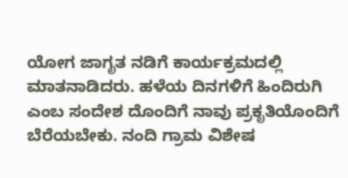ಯೋಗ ಜಾಗೃತ ನಡಿಗೆ ಕಾರ್ಯಕ್ರಮದಲ್ಲಿ ಮಾತನಾಡಿದರು. ಹಳೆಯ ದಿನಗಳಿಗೆ ಹಿಂದಿರುಗಿ ಎಂಬ ಸಂದೇಶ ದೊಂದಿಗೆ ನಾವು ಪ್ರಕೃತಿಯೊಂದಿಗೆ ಬೆರೆಯಬೇಕು. ನಂದಿ ಗ್ರಾಮ ವಿಶೇಷ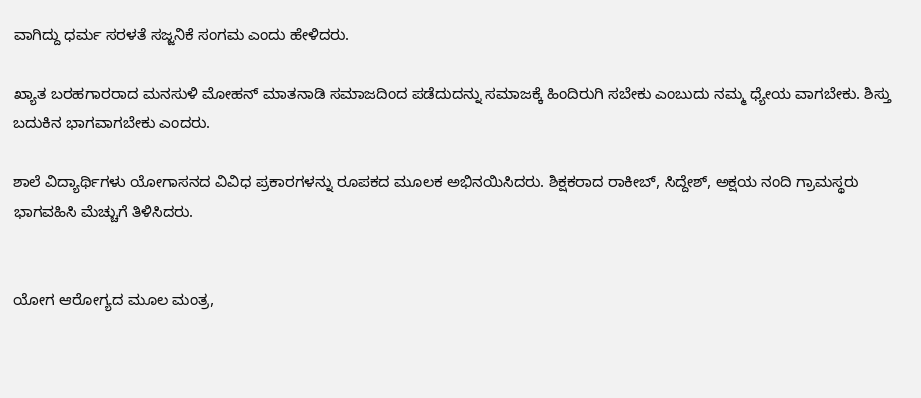ವಾಗಿದ್ದು ಧರ್ಮ ಸರಳತೆ ಸಜ್ಜನಿಕೆ ಸಂಗಮ ಎಂದು ಹೇಳಿದರು.

ಖ್ಯಾತ ಬರಹಗಾರರಾದ ಮನಸುಳಿ ಮೋಹನ್ ಮಾತನಾಡಿ ಸಮಾಜದಿಂದ ಪಡೆದುದನ್ನು ಸಮಾಜಕ್ಕೆ ಹಿಂದಿರುಗಿ ಸಬೇಕು ಎಂಬುದು ನಮ್ಮ ಧ್ಯೇಯ ವಾಗಬೇಕು. ಶಿಸ್ತು ಬದುಕಿನ ಭಾಗವಾಗಬೇಕು ಎಂದರು.

ಶಾಲೆ ವಿದ್ಯಾರ್ಥಿಗಳು ಯೋಗಾಸನದ ವಿವಿಧ ಪ್ರಕಾರಗಳನ್ನು ರೂಪಕದ ಮೂಲಕ ಅಭಿನಯಿಸಿದರು. ಶಿಕ್ಷಕರಾದ ರಾಕೀಬ್, ಸಿದ್ದೇಶ್, ಅಕ್ಷಯ ನಂದಿ ಗ್ರಾಮಸ್ಥರು ಭಾಗವಹಿಸಿ ಮೆಚ್ಚುಗೆ ತಿಳಿಸಿದರು.


ಯೋಗ ಆರೋಗ್ಯದ ಮೂಲ ಮಂತ್ರ,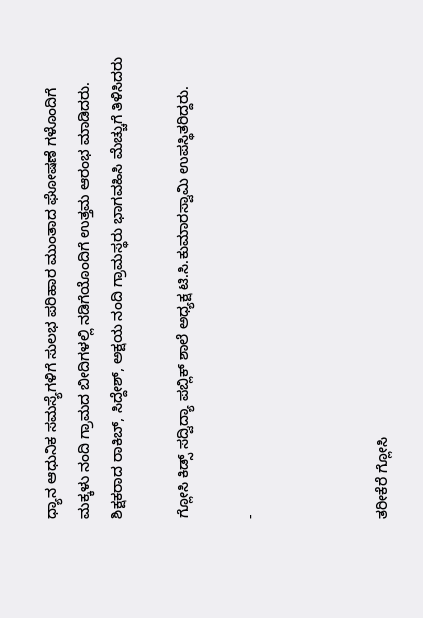ಧ್ಯಾನ ಆಧುನಿಕ ಸಮಸ್ಯೆಗಳಿಗೆ ಸುಲಭ ಪರಿಹಾರ ಮುಂತಾದ ಘೋಷಣೆ ಗಳೊಂದಿಗೆ ಮಕ್ಕಳು ನಂದಿ ಗ್ರಾಮದ ಬೀದಿಗಳಲ್ಲಿ ನಡಿಗೆಯೊಂದಿಗೆ ಉತ್ತಮ ಆರಂಭ ಮಾಡಿದರು. ಶಿಕ್ಷಕರಾದ ರಾಕಿಬ್, ಸಿದ್ದೇಶ್, ಅಕ್ಷಯ ನಂದಿ ಗ್ರಾಮಸ್ಥರು ಭಾಗವಹಿಸಿ ಮೆಚ್ಚುಗೆ ತಿಳಿಸಿದರು

ಗ್ಲೋಸಿ ಕಿಡ್ಸ್ ಸದ್ವಿದ್ಯಾ ಪಬ್ಲಿಕ್ ಶಾಲೆ ಅಧ್ಯಕ್ಷ ಟಿ.ಸಿ.ಕುಮಾರಸ್ವಾಮಿ ಉಪಸ್ಥಿತರಿದ್ದರು.

-



ತರೀಕೆರೆ ಗ್ಲೋಸಿ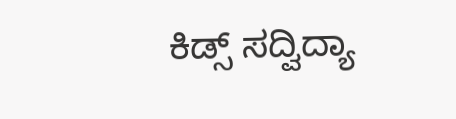ಕಿಡ್ಸ್ ಸದ್ವಿದ್ಯಾ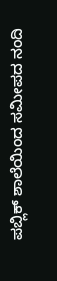ಪಬ್ಲಿಕ್ ಶಾಲೆಯಿಂದ ಸಮೀಪದ ನಂದಿ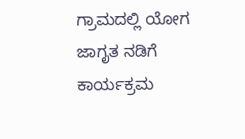ಗ್ರಾಮದಲ್ಲಿ ಯೋಗ ಜಾಗೃತ ನಡಿಗೆ ಕಾರ್ಯಕ್ರಮ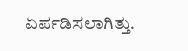ಏರ್ಪಡಿಸಲಾಗಿತ್ತು.